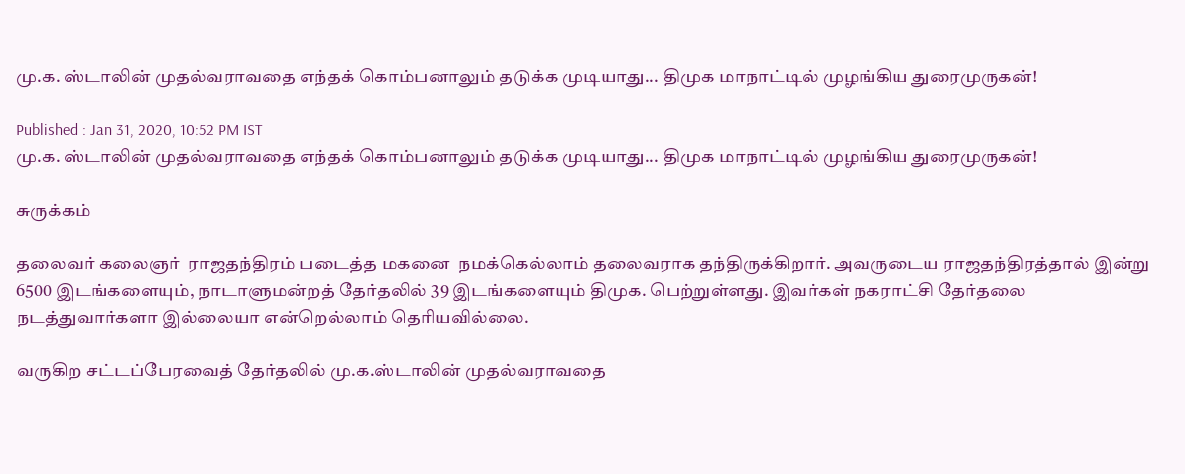மு.க. ஸ்டாலின் முதல்வராவதை எந்தக் கொம்பனாலும் தடுக்க முடியாது... திமுக மாநாட்டில் முழங்கிய துரைமுருகன்!

Published : Jan 31, 2020, 10:52 PM IST
மு.க. ஸ்டாலின் முதல்வராவதை எந்தக் கொம்பனாலும் தடுக்க முடியாது... திமுக மாநாட்டில் முழங்கிய துரைமுருகன்!

சுருக்கம்

தலைவர் கலைஞர்  ராஜதந்திரம் படைத்த மகனை  நமக்கெல்லாம் தலைவராக தந்திருக்கிறார். அவருடைய ராஜதந்திரத்தால் இன்று 6500 இடங்களையும், நாடாளுமன்றத் தேர்தலில் 39 இடங்களையும் திமுக. பெற்றுள்ளது. இவர்கள் நகராட்சி தேர்தலை நடத்துவார்களா இல்லையா என்றெல்லாம் தெரியவில்லை.

வருகிற சட்டப்பேரவைத் தேர்தலில் மு.க.ஸ்டாலின் முதல்வராவதை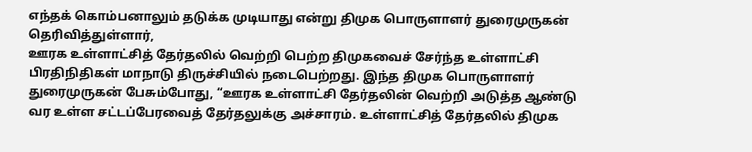எந்தக் கொம்பனாலும் தடுக்க முடியாது என்று திமுக பொருளாளர் துரைமுருகன் தெரிவித்துள்ளார்,
ஊரக உள்ளாட்சித் தேர்தலில் வெற்றி பெற்ற திமுகவைச் சேர்ந்த உள்ளாட்சி பிரதிநிதிகள் மாநாடு திருச்சியில் நடைபெற்றது. இந்த திமுக பொருளாளர் துரைமுருகன் பேசும்போது, “ஊரக உள்ளாட்சி தேர்தலின் வெற்றி அடுத்த ஆண்டு வர உள்ள சட்டப்பேரவைத் தேர்தலுக்கு அச்சாரம். உள்ளாட்சித் தேர்தலில் திமுக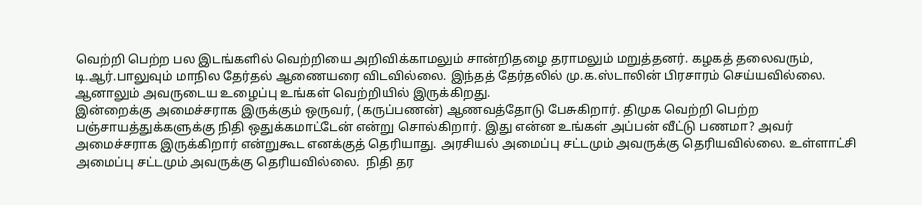வெற்றி பெற்ற பல இடங்களில் வெற்றியை அறிவிக்காமலும் சான்றிதழை தராமலும் மறுத்தனர். கழகத் தலைவரும், டி.ஆர்.பாலுவும் மாநில தேர்தல் ஆணையரை விடவில்லை. இந்தத் தேர்தலில் மு.க.ஸ்டாலின் பிரசாரம் செய்யவில்லை. ஆனாலும் அவருடைய உழைப்பு உங்கள் வெற்றியில் இருக்கிறது.
இன்றைக்கு அமைச்சராக இருக்கும் ஒருவர், (கருப்பணன்) ஆணவத்தோடு பேசுகிறார். திமுக வெற்றி பெற்ற பஞ்சாயத்துக்களுக்கு நிதி ஒதுக்கமாட்டேன் என்று சொல்கிறார். இது என்ன உங்கள் அப்பன் வீட்டு பணமா? அவர் அமைச்சராக இருக்கிறார் என்றுகூட எனக்குத் தெரியாது. அரசியல் அமைப்பு சட்டமும் அவருக்கு தெரியவில்லை. உள்ளாட்சி அமைப்பு சட்டமும் அவருக்கு தெரியவில்லை.  நிதி தர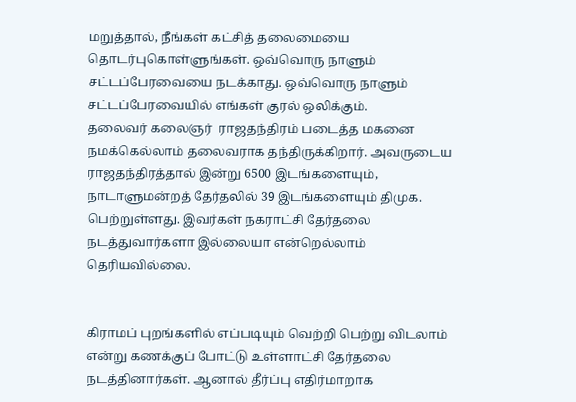மறுத்தால், நீங்கள் கட்சித் தலைமையை தொடர்புகொள்ளுங்கள். ஒவ்வொரு நாளும் சட்டப்பேரவையை நடக்காது. ஒவ்வொரு நாளும் சட்டப்பேரவையில் எங்கள் குரல் ஒலிக்கும்.
தலைவர் கலைஞர்  ராஜதந்திரம் படைத்த மகனை  நமக்கெல்லாம் தலைவராக தந்திருக்கிறார். அவருடைய ராஜதந்திரத்தால் இன்று 6500 இடங்களையும், நாடாளுமன்றத் தேர்தலில் 39 இடங்களையும் திமுக. பெற்றுள்ளது. இவர்கள் நகராட்சி தேர்தலை நடத்துவார்களா இல்லையா என்றெல்லாம் தெரியவில்லை.


கிராமப் புறங்களில் எப்படியும் வெற்றி பெற்று விடலாம் என்று கணக்குப் போட்டு உள்ளாட்சி தேர்தலை நடத்தினார்கள். ஆனால் தீர்ப்பு எதிர்மாறாக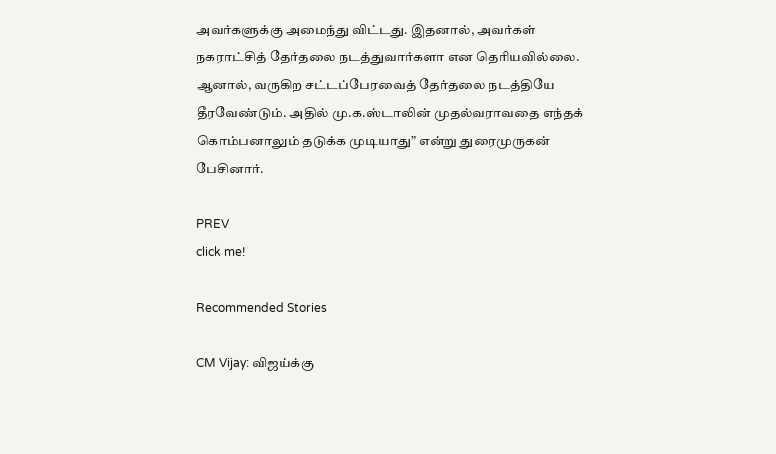அவர்களுக்கு அமைந்து விட்டது. இதனால், அவர்கள் நகராட்சித் தேர்தலை நடத்துவார்களா என தெரியவில்லை. ஆனால், வருகிற சட்டப்பேரவைத் தேர்தலை நடத்தியே தீரவேண்டும். அதில் மு.க.ஸ்டாலின் முதல்வராவதை எந்தக் கொம்பனாலும் தடுக்க முடியாது” என்று துரைமுருகன் பேசினார்.

PREV
click me!

Recommended Stories

CM Vijay: விஜய்க்கு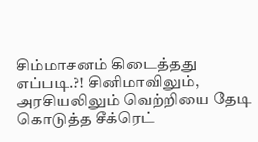சிம்மாசனம் கிடைத்தது எப்படி.?! சினிமாவிலும், அரசியலிலும் வெற்றியை தேடி கொடுத்த சீக்ரெட்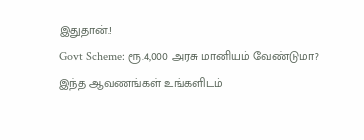இதுதான்.!
Govt Scheme: ரூ.4,000 அரசு மானியம் வேண்டுமா? இந்த ஆவணங்கள் உங்களிடம்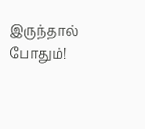இருந்தால் போதும்!